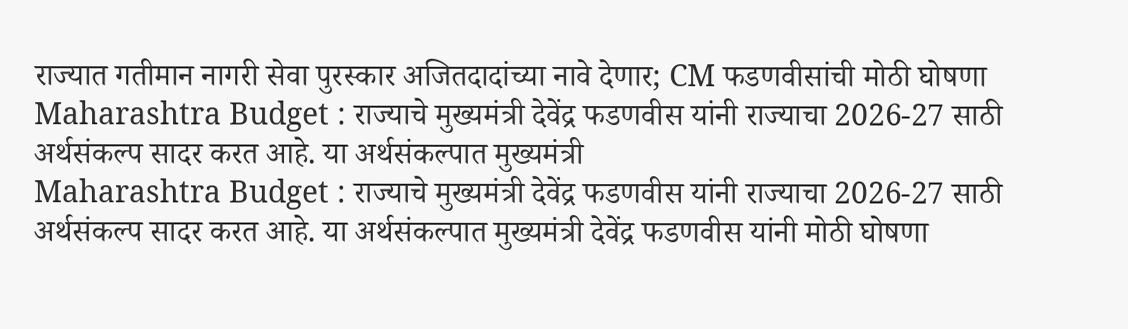राज्यात गतीमान नागरी सेवा पुरस्कार अजितदादांच्या नावे देणार; CM फडणवीसांची मोठी घोषणा
Maharashtra Budget : राज्याचे मुख्यमंत्री देवेंद्र फडणवीस यांनी राज्याचा 2026-27 साठी अर्थसंकल्प सादर करत आहे. या अर्थसंकल्पात मुख्यमंत्री
Maharashtra Budget : राज्याचे मुख्यमंत्री देवेंद्र फडणवीस यांनी राज्याचा 2026-27 साठी अर्थसंकल्प सादर करत आहे. या अर्थसंकल्पात मुख्यमंत्री देवेंद्र फडणवीस यांनी मोठी घोषणा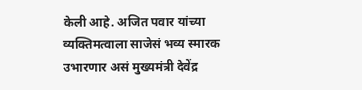केली आहे. अजित पवार यांच्या व्यक्तिमत्वाला साजेसं भव्य स्मारक उभारणार असं मुख्यमंत्री देवेंद्र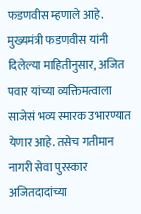फडणवीस म्हणाले आहे.
मुख्यमंत्री फडणवीस यांनी दिलेल्या माहितीनुसार, अजित पवार यांच्या व्यक्तिमत्वाला साजेसं भव्य स्मारक उभारण्यात येणार आहे. तसेच गतीमान नागरी सेवा पुरस्कार अजितदादांच्या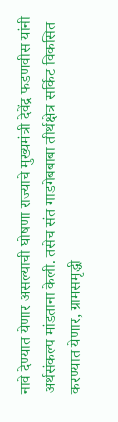नावे देण्यात येणार असल्याची घोषणा राज्याचे मुख्यमंत्री देवेंद्र फडणवीस यांनी अर्थसंकल्प मांडताना केली. तसेच संत गाडगेबबाबा तीर्थक्षेत्र सर्किट विकसित करण्यात येणार, ग्रामसमृद्धी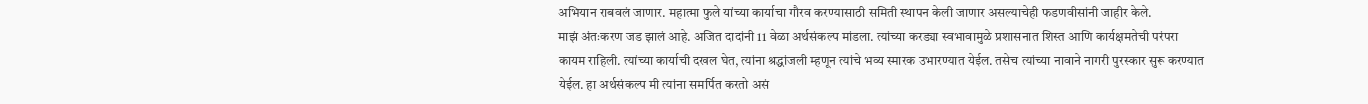अभियान राबवलं जाणार. महात्मा फुले यांच्या कार्याचा गौरव करण्यासाठी समिती स्थापन केली जाणार असल्याचेही फडणवीसांनी जाहीर केले.
माझं अंतःकरण जड झालं आहे. अजित दादांनी 11 वेळा अर्थसंकल्प मांडला. त्यांच्या करड्या स्वभावामुळे प्रशासनात शिस्त आणि कार्यक्षमतेची परंपरा कायम राहिली. त्यांच्या कार्याची दखल घेत, त्यांना श्रद्धांजली म्हणून त्यांचे भव्य स्मारक उभारण्यात येईल. तसेच त्यांच्या नावाने नागरी पुरस्कार सुरू करण्यात येईल. हा अर्थसंकल्प मी त्यांना समर्पित करतो असं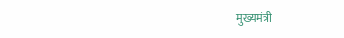मुख्यमंत्री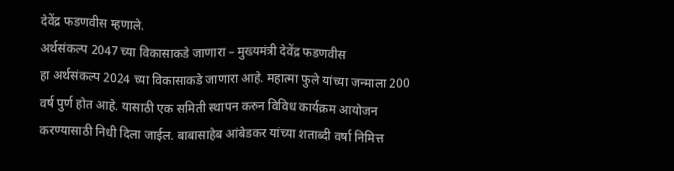देवेंद्र फडणवीस म्हणाले.
अर्थसंकल्प 2047 च्या विकासाकडे जाणारा – मुख्यमंत्री देवेंद्र फडणवीस
हा अर्थसंकल्प 2024 च्या विकासाकडे जाणारा आहे. महात्मा फुले यांच्या जन्माला 200 वर्ष पुर्ण होत आहे. यासाठी एक समिती स्थापन करुन विविध कार्यक्रम आयोजन करण्यासाठी निधी दिला जाईल. बाबासाहेब आंबेडकर यांच्या शताब्दी वर्षा निमित्त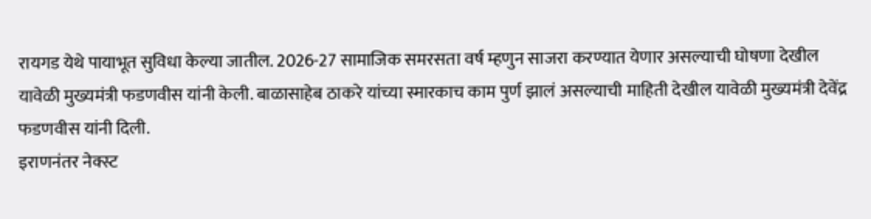रायगड येथे पायाभूत सुविधा केल्या जातील. 2026-27 सामाजिक समरसता वर्ष म्हणुन साजरा करण्यात येणार असल्याची घोषणा देखील यावेळी मुख्यमंत्री फडणवीस यांनी केली. बाळासाहेब ठाकरे यांच्या स्मारकाच काम पुर्ण झालं असल्याची माहिती देखील यावेळी मुख्यमंत्री देवेंद्र फडणवीस यांनी दिली.
इराणनंतर नेक्स्ट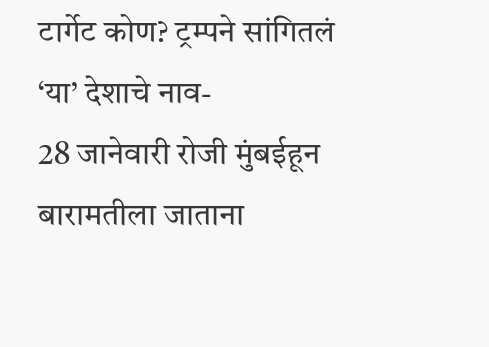टार्गेट कोण? ट्रम्पने सांगितलं ‘या’ देशाचे नाव-
28 जानेवारी रोजी मुंबईहून बारामतीला जाताना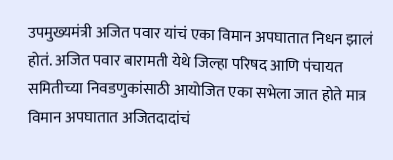उपमुख्यमंत्री अजित पवार यांचं एका विमान अपघातात निधन झालं होतं. अजित पवार बारामती येथे जिल्हा परिषद आणि पंचायत समितीच्या निवडणुकांसाठी आयोजित एका सभेला जात होते मात्र विमान अपघातात अजितदादांचं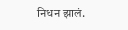निधन झालं.